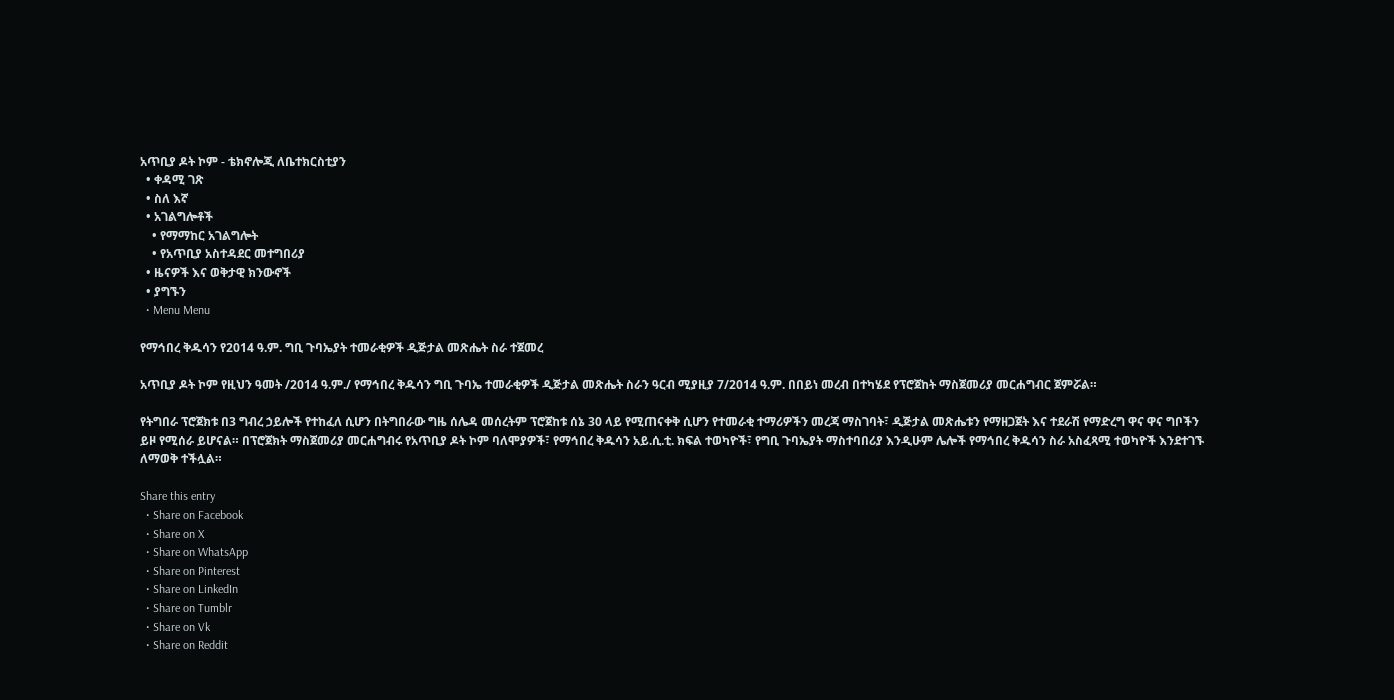አጥቢያ ዶት ኮም - ቴክኖሎጂ ለቤተክርስቲያን
  • ቀዳሚ ገጽ
  • ስለ እኛ
  • አገልግሎቶች
    • የማማከር አገልግሎት
    • የአጥቢያ አስተዳደር መተግበሪያ
  • ዜናዎች እና ወቅታዊ ክንውኖች
  • ያግኙን
  • Menu Menu

የማኅበረ ቅዱሳን የ2014 ዓ.ም. ግቢ ጉባኤያት ተመራቂዎች ዲጅታል መጽሔት ስራ ተጀመረ

አጥቢያ ዶት ኮም የዚህን ዓመት /2014 ዓ.ም./ የማኅበረ ቅዱሳን ግቢ ጉባኤ ተመራቂዎች ዲጅታል መጽሔት ስራን ዓርብ ሚያዚያ 7/2014 ዓ.ም. በበይነ መረብ በተካሄደ የፕሮጀከት ማስጀመሪያ መርሐግብር ጀምሯል።

የትግበራ ፕሮጀክቱ በ3 ግብረ ኃይሎች የተከፈለ ሲሆን በትግበራው ግዜ ሰሌዳ መሰረትም ፕሮጀከቱ ሰኔ 30 ላይ የሚጠናቀቅ ሲሆን የተመራቂ ተማሪዎችን መረጃ ማስገባት፣ ዲጅታል መጽሔቱን የማዘጋጀት እና ተደራሽ የማድረግ ዋና ዋና ግቦችን ይዞ የሚሰራ ይሆናል። በፕሮጀክት ማስጀመሪያ መርሐግብሩ የአጥቢያ ዶት ኮም ባለሞያዎች፣ የማኅበረ ቅዱሳን አይ.ሲ.ቲ. ክፍል ተወካዮች፣ የግቢ ጉባኤያት ማስተባበሪያ እንዲሁም ሌሎች የማኅበረ ቅዱሳን ስራ አስፈጻሚ ተወካዮች እንደተገኙ ለማወቅ ተችሏል።

Share this entry
  • Share on Facebook
  • Share on X
  • Share on WhatsApp
  • Share on Pinterest
  • Share on LinkedIn
  • Share on Tumblr
  • Share on Vk
  • Share on Reddit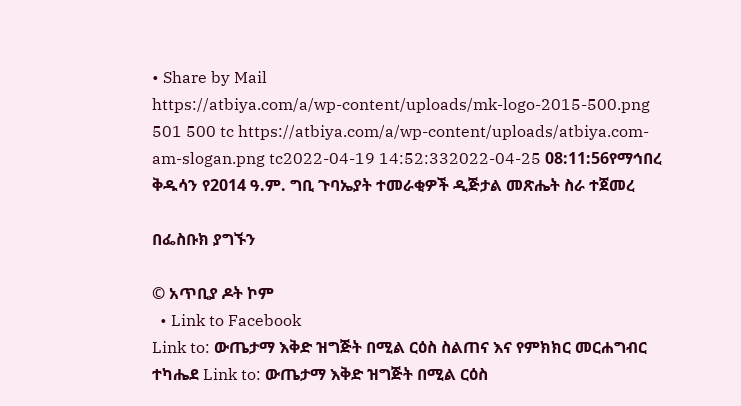• Share by Mail
https://atbiya.com/a/wp-content/uploads/mk-logo-2015-500.png 501 500 tc https://atbiya.com/a/wp-content/uploads/atbiya.com-am-slogan.png tc2022-04-19 14:52:332022-04-25 08:11:56የማኅበረ ቅዱሳን የ2014 ዓ.ም. ግቢ ጉባኤያት ተመራቂዎች ዲጅታል መጽሔት ስራ ተጀመረ

በፌስቡክ ያግኙን

© አጥቢያ ዶት ኮም
  • Link to Facebook
Link to: ውጤታማ እቅድ ዝግጅት በሚል ርዕስ ስልጠና እና የምክክር መርሐግብር ተካሔደ Link to: ውጤታማ እቅድ ዝግጅት በሚል ርዕስ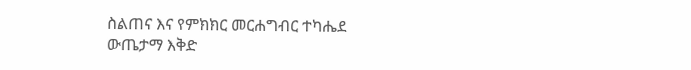ስልጠና እና የምክክር መርሐግብር ተካሔደ ውጤታማ እቅድ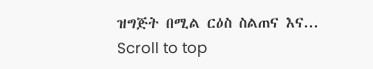ዝግጅት በሚል ርዕስ ስልጠና እና...
Scroll to top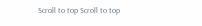Scroll to top Scroll to top